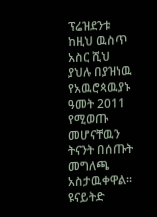ፕሬዝደንቱ ከዚህ ዉስጥ አስር ሺህ ያህሉ በያዝነዉ የአዉሮጳዉያኑ ዓመት 2011 የሚወጡ መሆናቸዉን ትናንት በሰጡት መግለጫ አስታዉቀዋል። ዩናይትድ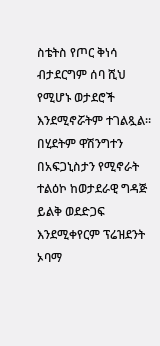ስቴትስ የጦር ቅነሳ ብታደርግም ሰባ ሺህ የሚሆኑ ወታደሮች እንደሚኖሯትም ተገልጿል። በሂደትም ዋሽንግተን በአፍጋኒስታን የሚኖራት ተልዕኮ ከወታደራዊ ግዳጅ ይልቅ ወደድጋፍ እንደሚቀየርም ፕሬዝደንት ኦባማ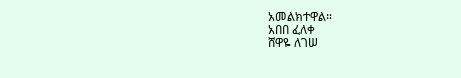አመልክተዋል።
አበበ ፈለቀ
ሸዋዬ ለገሠ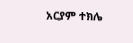አርያም ተክሌ